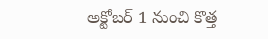అక్టోబర్ 1 నుంచి కొత్త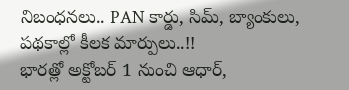నిబంధనలు.. PAN కార్డు, సిమ్, బ్యాంకులు, పథకాల్లో కీలక మార్పులు..!!
భారత్లో అక్టోబర్ 1 నుంచి ఆధార్,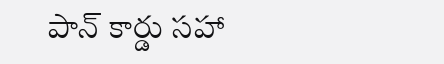పాన్ కార్డు సహా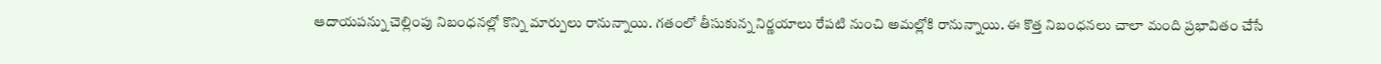ఆదాయపన్ను చెల్లింపు నిబంధనల్లో కొన్ని మార్పులు రానున్నాయి. గతంలో తీసుకున్న నిర్ణయాలు రేపటి నుంచి అమల్లోకి రానున్నాయి. ఈ కొత్త నిబంధనలు చాలా మంది ప్రభావితం చేసే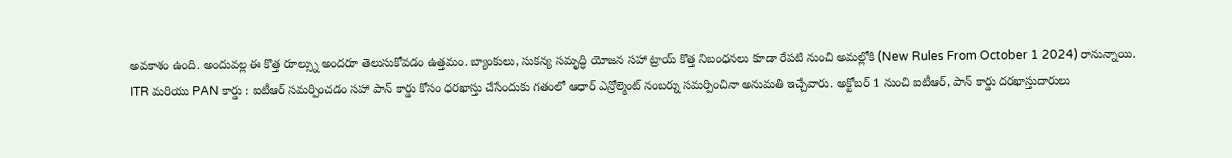అవకాశం ఉంది. అందువల్ల ఈ కొత్త రూల్స్ను అందరూ తెలుసుకోవడం ఉత్తమం. బ్యాంకులు, సుకన్య సమృద్ధి యోజన సహా ట్రాయ్ కొత్త నిబంధనలు కూడా రేపటి నుంచి అమల్లోకి (New Rules From October 1 2024) రానున్నాయి.
ITR మరియు PAN కార్డు : ఐటీఆర్ సమర్పించడం సహా పాన్ కార్డు కోసం ధరఖాస్తు చేసేందుకు గతంలో ఆధార్ ఎన్రోల్మెంట్ నంబర్ను సమర్పించినా అనుమతి ఇచ్చేవారు. అక్టోబర్ 1 నుంచి ఐటీఆర్, పాన్ కార్డు దరఖాస్తుదారులు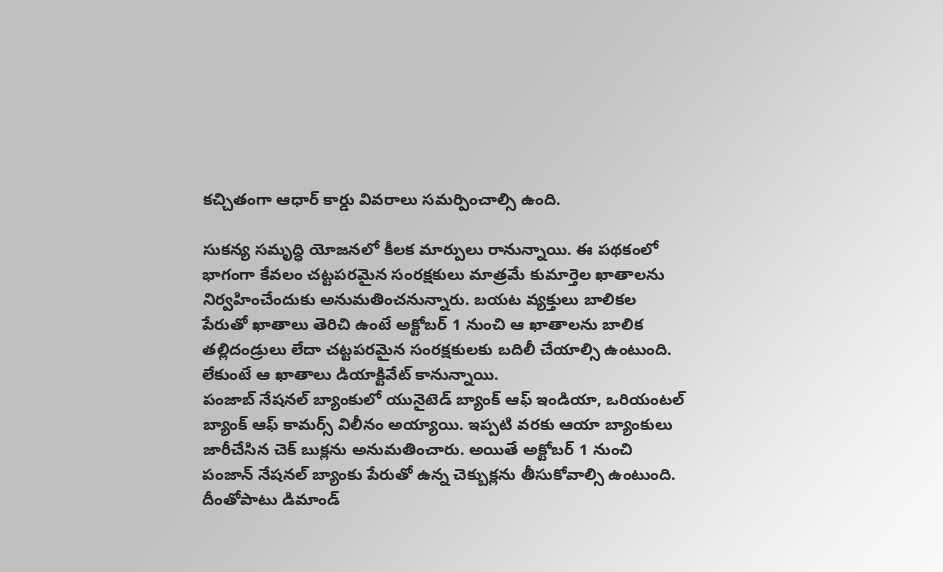కచ్చితంగా ఆధార్ కార్డు వివరాలు సమర్పించాల్సి ఉంది.

సుకన్య సమృద్ధి యోజనలో కీలక మార్పులు రానున్నాయి. ఈ పథకంలో భాగంగా కేవలం చట్టపరమైన సంరక్షకులు మాత్రమే కుమార్తెల ఖాతాలను నిర్వహించేందుకు అనుమతించనున్నారు. బయట వ్యక్తులు బాలికల పేరుతో ఖాతాలు తెరిచి ఉంటే అక్టోబర్ 1 నుంచి ఆ ఖాతాలను బాలిక తల్లిదండ్రులు లేదా చట్టపరమైన సంరక్షకులకు బదిలీ చేయాల్సి ఉంటుంది. లేకుంటే ఆ ఖాతాలు డియాక్టివేట్ కానున్నాయి.
పంజాబ్ నేషనల్ బ్యాంకులో యునైటెడ్ బ్యాంక్ ఆఫ్ ఇండియా, ఒరియంటల్ బ్యాంక్ ఆఫ్ కామర్స్ విలీనం అయ్యాయి. ఇప్పటి వరకు ఆయా బ్యాంకులు జారీచేసిన చెక్ బుక్లను అనుమతించారు. అయితే అక్టోబర్ 1 నుంచి పంజాన్ నేషనల్ బ్యాంకు పేరుతో ఉన్న చెక్బుక్లను తీసుకోవాల్సి ఉంటుంది. దీంతోపాటు డిమాండ్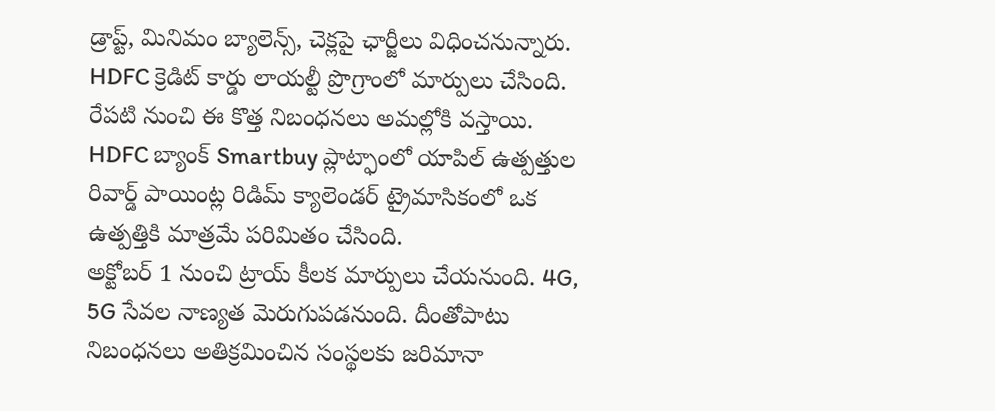డ్రాప్ట్, మినిమం బ్యాలెన్స్, చెక్లపై ఛార్జీలు విధించనున్నారు.
HDFC క్రెడిట్ కార్డు లాయల్టీ ప్రొగ్రాంలో మార్పులు చేసింది. రేపటి నుంచి ఈ కొత్త నిబంధనలు అమల్లోకి వస్తాయి. HDFC బ్యాంక్ Smartbuy ప్లాట్ఫాంలో యాపిల్ ఉత్పత్తుల రివార్డ్ పాయింట్ల రిడిమ్ క్యాలెండర్ ట్రైమాసికంలో ఒక ఉత్పత్తికి మాత్రమే పరిమితం చేసింది.
అక్టోబర్ 1 నుంచి ట్రాయ్ కీలక మార్పులు చేయనుంది. 4G, 5G సేవల నాణ్యత మెరుగుపడనుంది. దీంతోపాటు నిబంధనలు అతిక్రమించిన సంస్థలకు జరిమానా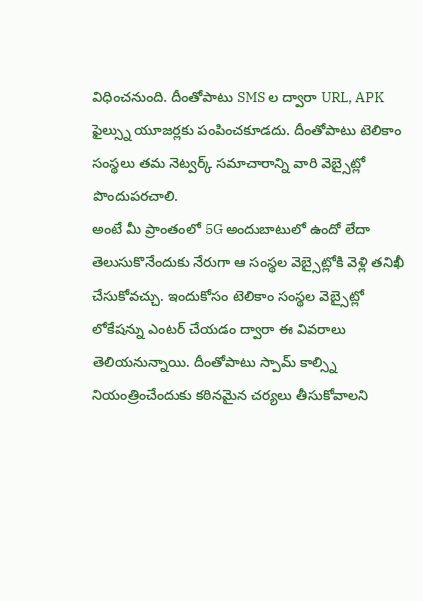విధించనుంది. దీంతోపాటు SMS ల ద్వారా URL, APK ఫైల్స్ను యూజర్లకు పంపించకూడదు. దీంతోపాటు టెలికాం సంస్థలు తమ నెట్వర్క్ సమాచారాన్ని వారి వెబ్సైట్లో పొందుపరచాలి.
అంటే మీ ప్రాంతంలో 5G అందుబాటులో ఉందో లేదా తెలుసుకొనేందుకు నేరుగా ఆ సంస్థల వెబ్సైట్లోకి వెళ్లి తనిఖీ చేసుకోవచ్చు. ఇందుకోసం టెలికాం సంస్థల వెబ్సైట్లో లోకేషన్ను ఎంటర్ చేయడం ద్వారా ఈ వివరాలు తెలియనున్నాయి. దీంతోపాటు స్పామ్ కాల్స్ని నియంత్రించేందుకు కఠినమైన చర్యలు తీసుకోవాలని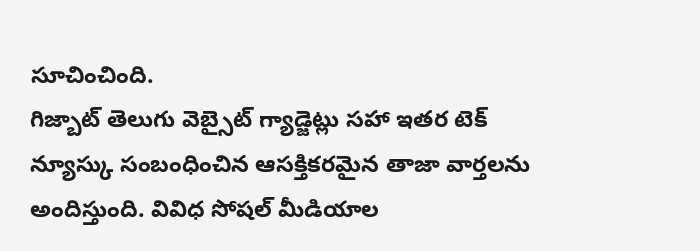సూచించింది.
గిజ్బాట్ తెలుగు వెబ్సైట్ గ్యాడ్జెట్లు సహా ఇతర టెక్ న్యూస్కు సంబంధించిన ఆసక్తికరమైన తాజా వార్తలను అందిస్తుంది. వివిధ సోషల్ మీడియాల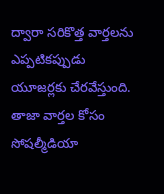ద్వారా సరికొత్త వార్తలను ఎప్పటికప్పుడు యూజర్లకు చేరవేస్తుంది. తాజా వార్తల కోసం సోషల్మీడియా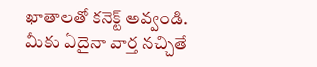ఖాతాలతో కనెక్ట్ అవ్వండి. మీకు ఏదైనా వార్త నచ్చితే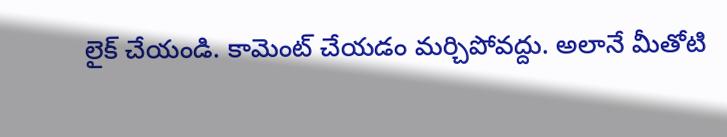లైక్ చేయండి. కామెంట్ చేయడం మర్చిపోవద్దు. అలానే మీతోటి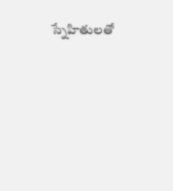స్నేహితులతో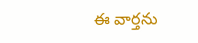ఈ వార్తను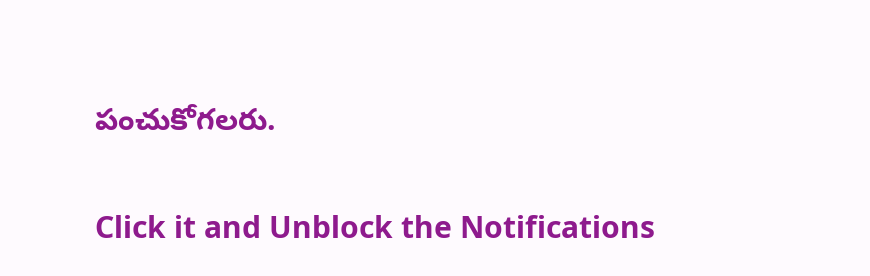పంచుకోగలరు.


Click it and Unblock the Notifications